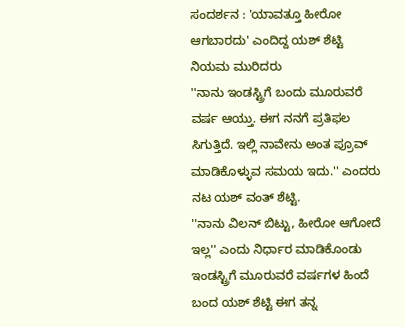ಸಂದರ್ಶನ : 'ಯಾವತ್ತೂ ಹೀರೋ ಆಗಬಾರದು' ಎಂದಿದ್ದ ಯಶ್ ಶೆಟ್ಟಿ ನಿಯಮ ಮುರಿದರು
''ನಾನು ಇಂಡಸ್ಟ್ರಿಗೆ ಬಂದು ಮೂರುವರೆ ವರ್ಷ ಆಯ್ತು. ಈಗ ನನಗೆ ಪ್ರತಿಫಲ ಸಿಗುತ್ತಿದೆ. ಇಲ್ಲಿ ನಾವೇನು ಅಂತ ಪ್ರೂವ್ ಮಾಡಿಕೊಳ್ಳುವ ಸಮಯ ಇದು.'' ಎಂದರು ನಟ ಯಶ್ ವಂತ್ ಶೆಟ್ಟಿ.
''ನಾನು ವಿಲನ್ ಬಿಟ್ಟು, ಹೀರೋ ಆಗೋದೆ ಇಲ್ಲ'' ಎಂದು ನಿರ್ಧಾರ ಮಾಡಿಕೊಂಡು ಇಂಡಸ್ಟ್ರಿಗೆ ಮೂರುವರೆ ವರ್ಷಗಳ ಹಿಂದೆ ಬಂದ ಯಶ್ ಶೆಟ್ಟಿ ಈಗ ತನ್ನ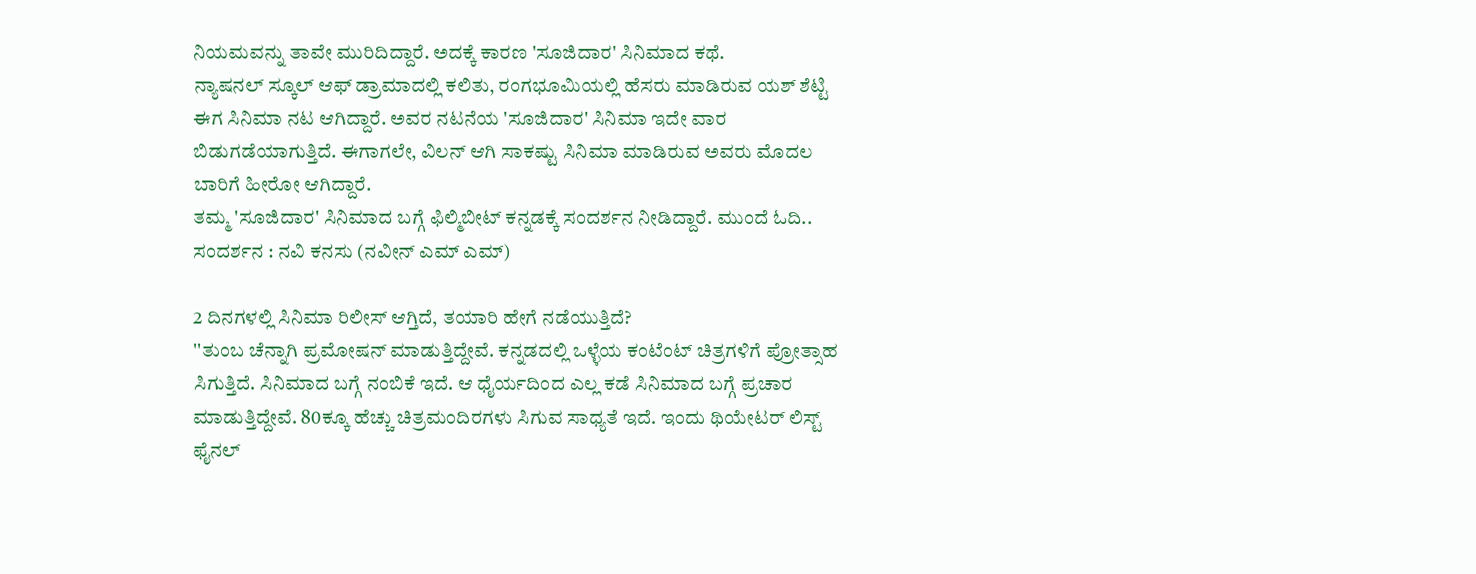ನಿಯಮವನ್ನು ತಾವೇ ಮುರಿದಿದ್ದಾರೆ. ಅದಕ್ಕೆ ಕಾರಣ 'ಸೂಜಿದಾರ' ಸಿನಿಮಾದ ಕಥೆ.
ನ್ಯಾಷನಲ್ ಸ್ಕೂಲ್ ಆಫ್ ಡ್ರಾಮಾದಲ್ಲಿ ಕಲಿತು, ರಂಗಭೂಮಿಯಲ್ಲಿ ಹೆಸರು ಮಾಡಿರುವ ಯಶ್ ಶೆಟ್ಟಿ ಈಗ ಸಿನಿಮಾ ನಟ ಆಗಿದ್ದಾರೆ. ಅವರ ನಟನೆಯ 'ಸೂಜಿದಾರ' ಸಿನಿಮಾ ಇದೇ ವಾರ ಬಿಡುಗಡೆಯಾಗುತ್ತಿದೆ. ಈಗಾಗಲೇ, ವಿಲನ್ ಆಗಿ ಸಾಕಷ್ಟು ಸಿನಿಮಾ ಮಾಡಿರುವ ಅವರು ಮೊದಲ ಬಾರಿಗೆ ಹೀರೋ ಆಗಿದ್ದಾರೆ.
ತಮ್ಮ 'ಸೂಜಿದಾರ' ಸಿನಿಮಾದ ಬಗ್ಗೆ ಫಿಲ್ಮಿಬೀಟ್ ಕನ್ನಡಕ್ಕೆ ಸಂದರ್ಶನ ನೀಡಿದ್ದಾರೆ. ಮುಂದೆ ಓದಿ..
ಸಂದರ್ಶನ : ನವಿ ಕನಸು (ನವೀನ್ ಎಮ್ ಎಮ್)

2 ದಿನಗಳಲ್ಲಿ ಸಿನಿಮಾ ರಿಲೀಸ್ ಆಗ್ತಿದೆ, ತಯಾರಿ ಹೇಗೆ ನಡೆಯುತ್ತಿದೆ?
''ತುಂಬ ಚೆನ್ನಾಗಿ ಪ್ರಮೋಷನ್ ಮಾಡುತ್ತಿದ್ದೇವೆ. ಕನ್ನಡದಲ್ಲಿ ಒಳ್ಳೆಯ ಕಂಟೆಂಟ್ ಚಿತ್ರಗಳಿಗೆ ಪ್ರೋತ್ಸಾಹ ಸಿಗುತ್ತಿದೆ. ಸಿನಿಮಾದ ಬಗ್ಗೆ ನಂಬಿಕೆ ಇದೆ. ಆ ಧೈರ್ಯದಿಂದ ಎಲ್ಲ ಕಡೆ ಸಿನಿಮಾದ ಬಗ್ಗೆ ಪ್ರಚಾರ ಮಾಡುತ್ತಿದ್ದೇವೆ. 80ಕ್ಕೂ ಹೆಚ್ಚು ಚಿತ್ರಮಂದಿರಗಳು ಸಿಗುವ ಸಾಧ್ಯತೆ ಇದೆ. ಇಂದು ಥಿಯೇಟರ್ ಲಿಸ್ಟ್ ಫೈನಲ್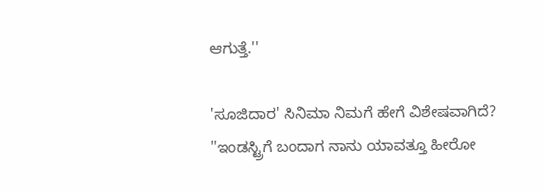ಆಗುತ್ತೆ.''

'ಸೂಜಿದಾರ' ಸಿನಿಮಾ ನಿಮಗೆ ಹೇಗೆ ವಿಶೇಷವಾಗಿದೆ?
''ಇಂಡಸ್ಟ್ರಿಗೆ ಬಂದಾಗ ನಾನು ಯಾವತ್ತೂ ಹೀರೋ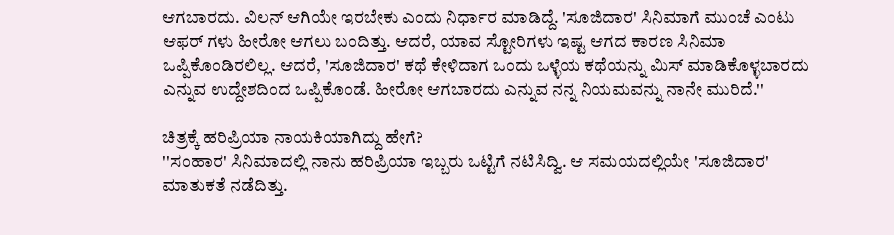ಆಗಬಾರದು. ವಿಲನ್ ಆಗಿಯೇ ಇರಬೇಕು ಎಂದು ನಿರ್ಧಾರ ಮಾಡಿದ್ದೆ. 'ಸೂಜಿದಾರ' ಸಿನಿಮಾಗೆ ಮುಂಚೆ ಎಂಟು ಆಫರ್ ಗಳು ಹೀರೋ ಆಗಲು ಬಂದಿತ್ತು. ಆದರೆ, ಯಾವ ಸ್ಟೋರಿಗಳು ಇಷ್ಟ ಆಗದ ಕಾರಣ ಸಿನಿಮಾ ಒಪ್ಪಿಕೊಂಡಿರಲಿಲ್ಲ. ಆದರೆ, 'ಸೂಜಿದಾರ' ಕಥೆ ಕೇಳಿದಾಗ ಒಂದು ಒಳ್ಳೆಯ ಕಥೆಯನ್ನು ಮಿಸ್ ಮಾಡಿಕೊಳ್ಳಬಾರದು ಎನ್ನುವ ಉದ್ದೇಶದಿಂದ ಒಪ್ಪಿಕೊಂಡೆ. ಹೀರೋ ಆಗಬಾರದು ಎನ್ನುವ ನನ್ನ ನಿಯಮವನ್ನು ನಾನೇ ಮುರಿದೆ.''

ಚಿತ್ರಕ್ಕೆ ಹರಿಪ್ರಿಯಾ ನಾಯಕಿಯಾಗಿದ್ದು ಹೇಗೆ?
''ಸಂಹಾರ' ಸಿನಿಮಾದಲ್ಲಿ ನಾನು ಹರಿಪ್ರಿಯಾ ಇಬ್ಬರು ಒಟ್ಟಿಗೆ ನಟಿಸಿದ್ವಿ. ಆ ಸಮಯದಲ್ಲಿಯೇ 'ಸೂಜಿದಾರ' ಮಾತುಕತೆ ನಡೆದಿತ್ತು.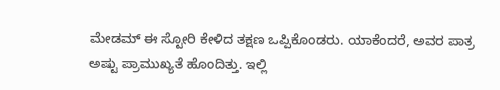ಮೇಡಮ್ ಈ ಸ್ಟೋರಿ ಕೇಳಿದ ತಕ್ಷಣ ಒಪ್ಪಿಕೊಂಡರು. ಯಾಕೆಂದರೆ, ಅವರ ಪಾತ್ರ ಅಷ್ಟು ಪ್ರಾಮುಖ್ಯತೆ ಹೊಂದಿತ್ತು. ಇಲ್ಲಿ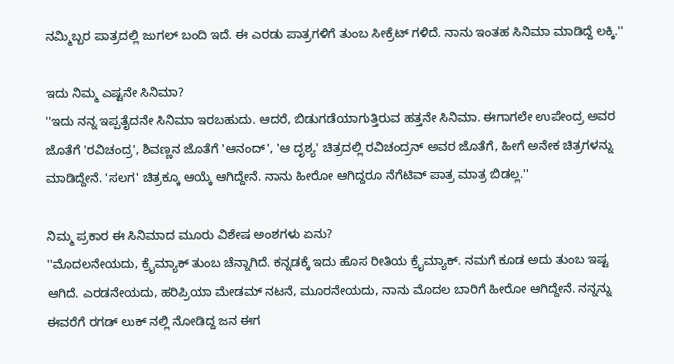ನಮ್ಮಿಬ್ಬರ ಪಾತ್ರದಲ್ಲಿ ಜುಗಲ್ ಬಂದಿ ಇದೆ. ಈ ಎರಡು ಪಾತ್ರಗಳಿಗೆ ತುಂಬ ಸೀಕ್ರೆಟ್ ಗಳಿದೆ. ನಾನು ಇಂತಹ ಸಿನಿಮಾ ಮಾಡಿದ್ದೆ ಲಕ್ಕಿ.''

ಇದು ನಿಮ್ಮ ಎಷ್ಟನೇ ಸಿನಿಮಾ?
''ಇದು ನನ್ನ ಇಪ್ಪತೈದನೇ ಸಿನಿಮಾ ಇರಬಹುದು. ಆದರೆ, ಬಿಡುಗಡೆಯಾಗುತ್ತಿರುವ ಹತ್ತನೇ ಸಿನಿಮಾ. ಈಗಾಗಲೇ ಉಪೇಂದ್ರ ಅವರ ಜೊತೆಗೆ 'ರವಿಚಂದ್ರ', ಶಿವಣ್ಣನ ಜೊತೆಗೆ 'ಆನಂದ್', 'ಆ ದೃಶ್ಯ' ಚಿತ್ರದಲ್ಲಿ ರವಿಚಂದ್ರನ್ ಅವರ ಜೊತೆಗೆ, ಹೀಗೆ ಅನೇಕ ಚಿತ್ರಗಳನ್ನು ಮಾಡಿದ್ದೇನೆ. 'ಸಲಗ' ಚಿತ್ರಕ್ಕೂ ಆಯ್ಕೆ ಆಗಿದ್ದೇನೆ. ನಾನು ಹೀರೋ ಆಗಿದ್ದರೂ ನೆಗೆಟಿವ್ ಪಾತ್ರ ಮಾತ್ರ ಬಿಡಲ್ಲ.''

ನಿಮ್ಮ ಪ್ರಕಾರ ಈ ಸಿನಿಮಾದ ಮೂರು ವಿಶೇಷ ಅಂಶಗಳು ಏನು?
''ಮೊದಲನೇಯದು, ಕ್ರೈಮ್ಯಾಕ್ ತುಂಬ ಚೆನ್ನಾಗಿದೆ. ಕನ್ನಡಕ್ಕೆ ಇದು ಹೊಸ ರೀತಿಯ ಕ್ರೈಮ್ಯಾಕ್. ನಮಗೆ ಕೂಡ ಅದು ತುಂಬ ಇಷ್ಟ ಆಗಿದೆ. ಎರಡನೇಯದು, ಹರಿಪ್ರಿಯಾ ಮೇಡಮ್ ನಟನೆ, ಮೂರನೇಯದು, ನಾನು ಮೊದಲ ಬಾರಿಗೆ ಹೀರೋ ಆಗಿದ್ದೇನೆ. ನನ್ನನ್ನು ಈವರೆಗೆ ರಗಡ್ ಲುಕ್ ನಲ್ಲಿ ನೋಡಿದ್ದ ಜನ ಈಗ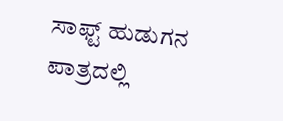ಸಾಫ್ಟ್ ಹುಡುಗನ ಪಾತ್ರದಲ್ಲಿ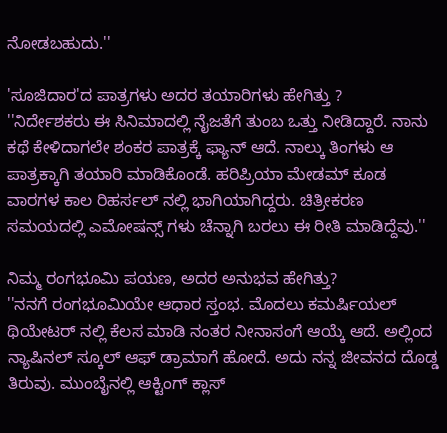ನೋಡಬಹುದು.''

'ಸೂಜಿದಾರ'ದ ಪಾತ್ರಗಳು ಅದರ ತಯಾರಿಗಳು ಹೇಗಿತ್ತು ?
''ನಿರ್ದೇಶಕರು ಈ ಸಿನಿಮಾದಲ್ಲಿ ನೈಜತೆಗೆ ತುಂಬ ಒತ್ತು ನೀಡಿದ್ದಾರೆ. ನಾನು ಕಥೆ ಕೇಳಿದಾಗಲೇ ಶಂಕರ ಪಾತ್ರಕ್ಕೆ ಫ್ಯಾನ್ ಆದೆ. ನಾಲ್ಕು ತಿಂಗಳು ಆ ಪಾತ್ರಕ್ಕಾಗಿ ತಯಾರಿ ಮಾಡಿಕೊಂಡೆ. ಹರಿಪ್ರಿಯಾ ಮೇಡಮ್ ಕೂಡ ವಾರಗಳ ಕಾಲ ರಿಹರ್ಸಲ್ ನಲ್ಲಿ ಭಾಗಿಯಾಗಿದ್ದರು. ಚಿತ್ರೀಕರಣ ಸಮಯದಲ್ಲಿ ಎಮೋಷನ್ಸ್ ಗಳು ಚೆನ್ನಾಗಿ ಬರಲು ಈ ರೀತಿ ಮಾಡಿದ್ದೆವು.''

ನಿಮ್ಮ ರಂಗಭೂಮಿ ಪಯಣ, ಅದರ ಅನುಭವ ಹೇಗಿತ್ತು?
''ನನಗೆ ರಂಗಭೂಮಿಯೇ ಆಧಾರ ಸ್ತಂಭ. ಮೊದಲು ಕಮರ್ಷಿಯಲ್ ಥಿಯೇಟರ್ ನಲ್ಲಿ ಕೆಲಸ ಮಾಡಿ ನಂತರ ನೀನಾಸಂಗೆ ಆಯ್ಕೆ ಆದೆ. ಅಲ್ಲಿಂದ ನ್ಯಾಷಿನಲ್ ಸ್ಕೂಲ್ ಆಫ್ ಡ್ರಾಮಾಗೆ ಹೋದೆ. ಅದು ನನ್ನ ಜೀವನದ ದೊಡ್ಡ ತಿರುವು. ಮುಂಬೈನಲ್ಲಿ ಆಕ್ಟಿಂಗ್ ಕ್ಲಾಸ್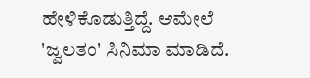ಹೇಳಿಕೊಡುತ್ತಿದ್ದೆ. ಆಮೇಲೆ 'ಜ್ವಲತಂ' ಸಿನಿಮಾ ಮಾಡಿದೆ.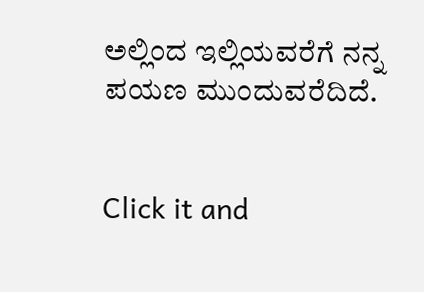ಅಲ್ಲಿಂದ ಇಲ್ಲಿಯವರೆಗೆ ನನ್ನ ಪಯಣ ಮುಂದುವರೆದಿದೆ.


Click it and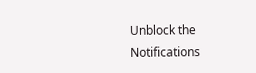Unblock the Notifications